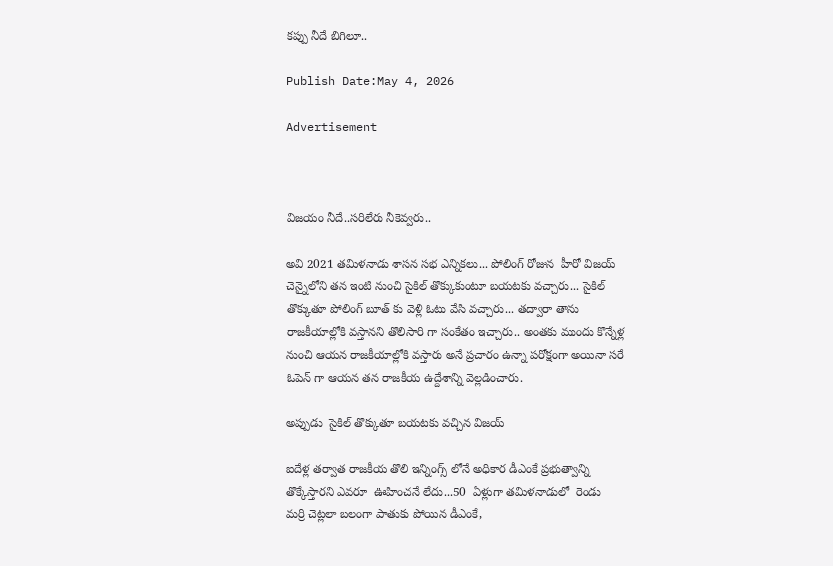కప్పు నీదే బిగిలూ..

Publish Date:May 4, 2026

Advertisement



విజయం నీదే..సరిలేరు నీకెవ్వరు..

అవి 2021 తమిళనాడు శాసన సభ ఎన్నికలు... పోలింగ్ రోజున  హీరో విజయ్ చెన్నైలోని తన ఇంటి నుంచి సైకిల్ తొక్కుకుంటూ బయటకు వచ్చారు... సైకిల్ తొక్కుతూ పోలింగ్ బూత్ కు వెళ్లి ఓటు వేసి వచ్చారు... తద్వారా తాను రాజకీయాల్లోకి వస్తానని తొలిసారి గా సంకేతం ఇచ్చారు.. అంతకు ముందు కొన్నేళ్ల నుంచి ఆయన రాజకీయాల్లోకి వస్తారు అనే ప్రచారం ఉన్నా పరోక్షంగా అయినా సరే ఓపెన్ గా ఆయన తన రాజకీయ ఉద్దేశాన్ని వెల్లడించారు.

అప్పుడు  సైకిల్ తొక్కుతూ బయటకు వచ్చిన విజయ్

ఐదేళ్ల తర్వాత రాజకీయ తొలి ఇన్నింగ్స్ లోనే అధికార డీఎంకే ప్రభుత్వాన్ని తొక్కేస్తారని ఎవరూ  ఊహించనే లేదు...50  ఏళ్లుగా తమిళనాడులో  రెండు  మర్రి చెట్లలా బలంగా పాతుకు పోయిన డీఎంకే,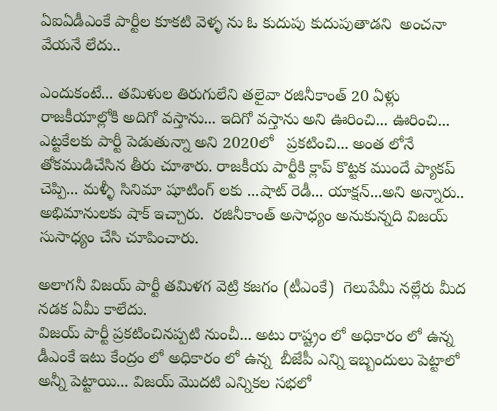ఏఐఏడీఎంకే పార్టీల కూకటి వెళ్ళ ను ఓ కుదుపు కుదుపుతాడని  అంచనా వేయనే లేదు..

ఎందుకంటే... తమిళుల తిరుగులేని తలైవా రజినీకాంత్ 20 ఏళ్లు రాజకీయాల్లోకి అదిగో వస్తాను... ఇదిగో వస్తాను అని ఊరించి... ఊరించి... ఎట్టకేలకు పార్టీ పెడుతున్నా అని 2020లో   ప్రకటించి... అంత లోనే తోకముడిచేసిన తీరు చూశారు. రాజకీయ పార్టీకి క్లాప్ కొట్టక ముందే ప్యాకప్ చెప్పి... మళ్ళీ సినిమా షూటింగ్ లకు ...షాట్ రెడీ... యాక్షన్...అని అన్నారు.. అభిమానులకు షాక్ ఇచ్చారు.  రజినీకాంత్ అసాధ్యం అనుకున్నది విజయ్ సుసాధ్యం చేసి చూపించారు.

అలాగనీ విజయ్ పార్టీ తమిళగ వెట్రి కజగం (టీఎంకే)  గెలుపేమీ నల్లేరు మీద నడక ఏమీ కాలేదు.
విజయ్ పార్టీ ప్రకటించినప్పటి నుంచీ... అటు రాష్ట్రం లో అధికారం లో ఉన్న డీఎంకే ఇటు కేంద్రం లో అధికారం లో ఉన్న  బీజేపీ ఎన్ని ఇబ్బందులు పెట్టాలో అన్నీ పెట్టాయి... విజయ్ మొదటి ఎన్నికల సభలో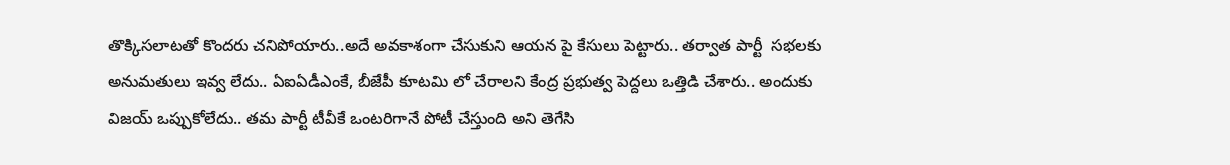తొక్కిసలాటతో కొందరు చనిపోయారు..అదే అవకాశంగా చేసుకుని ఆయన పై కేసులు పెట్టారు.. తర్వాత పార్టీ  సభలకు అనుమతులు ఇవ్వ లేదు.. ఏఐఏడీఎంకే, బీజేపీ కూటమి లో చేరాలని కేంద్ర ప్రభుత్వ పెద్దలు ఒత్తిడి చేశారు.. అందుకు విజయ్ ఒప్పుకోలేదు.. తమ పార్టీ టీవీకే ఒంటరిగానే పోటీ చేస్తుంది అని తెగేసి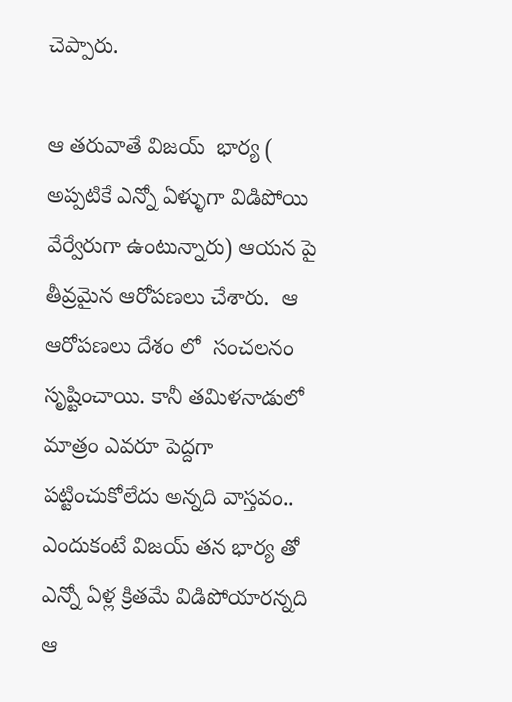చెప్పారు.

ఆ తరువాతే విజయ్  భార్య ( అప్పటికే ఎన్నో ఏళ్ళుగా విడిపోయి వేర్వేరుగా ఉంటున్నారు) ఆయన పై తీవ్రమైన ఆరోపణలు చేశారు.  ఆ ఆరోపణలు దేశం లో  సంచలనం సృష్టించాయి. కానీ తమిళనాడులో మాత్రం ఎవరూ పెద్దగా పట్టించుకోలేదు అన్నది వాస్తవం.. ఎందుకంటే విజయ్ తన భార్య తో ఎన్నో ఏళ్ల క్రితమే విడిపోయారన్నది ఆ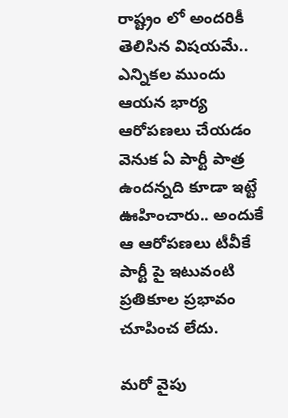రాష్ట్రం లో అందరికీ తెలిసిన విషయమే.. ఎన్నికల ముందు ఆయన భార్య ఆరోపణలు చేయడం వెనుక ఏ పార్టీ పాత్ర ఉందన్నది కూడా ఇట్టే ఊహించారు.. అందుకే ఆ ఆరోపణలు టీవీకే పార్టీ పై ఇటువంటి ప్రతికూల ప్రభావం చూపించ లేదు.

మరో వైపు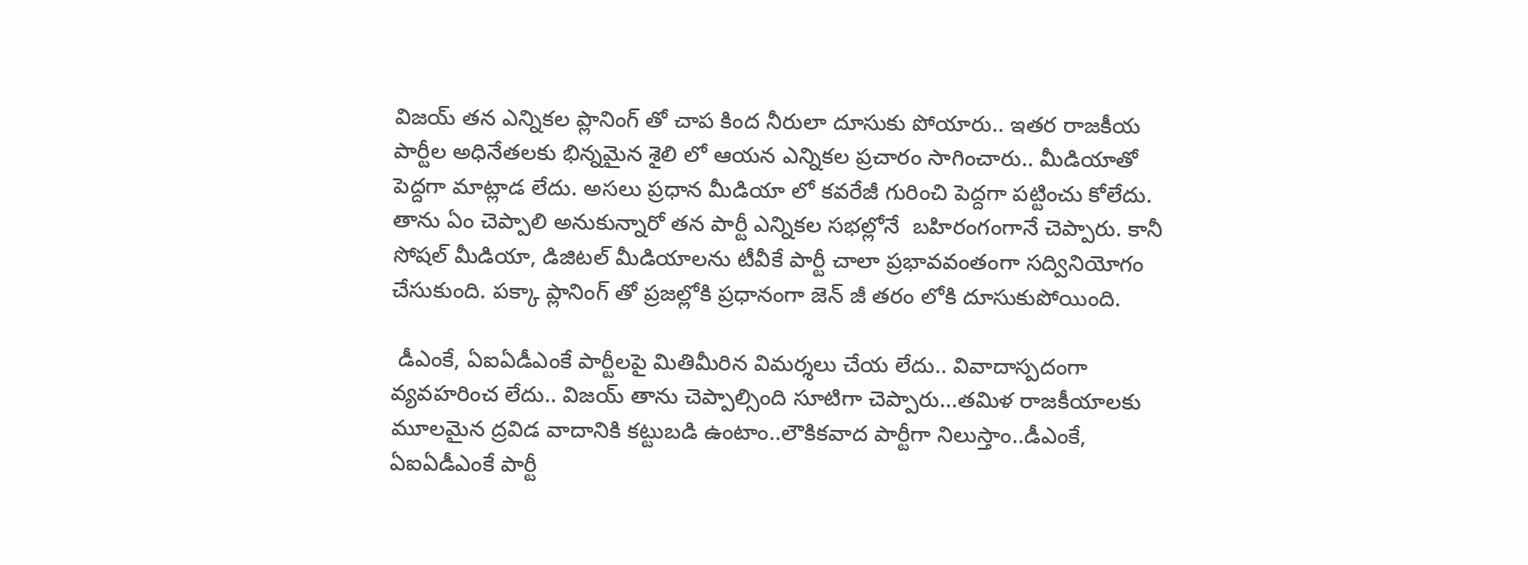విజయ్ తన ఎన్నికల ప్లానింగ్ తో చాప కింద నీరులా దూసుకు పోయారు.. ఇతర రాజకీయ పార్టీల అధినేతలకు భిన్నమైన శైలి లో ఆయన ఎన్నికల ప్రచారం సాగించారు.. మీడియాతో పెద్దగా మాట్లాడ లేదు. అసలు ప్రధాన మీడియా లో కవరేజీ గురించి పెద్దగా పట్టించు కోలేదు. తాను ఏం చెప్పాలి అనుకున్నారో తన పార్టీ ఎన్నికల సభల్లోనే  బహిరంగంగానే చెప్పారు. కానీ సోషల్ మీడియా, డిజిటల్ మీడియాలను టీవీకే పార్టీ చాలా ప్రభావవంతంగా సద్వినియోగం చేసుకుంది. పక్కా ప్లానింగ్ తో ప్రజల్లోకి ప్రధానంగా జెన్ జీ తరం లోకి దూసుకుపోయింది.

 డీఎంకే, ఏఐఏడీఎంకే పార్టీలపై మితిమీరిన విమర్శలు చేయ లేదు.. వివాదాస్పదంగా వ్యవహరించ లేదు.. విజయ్ తాను చెప్పాల్సింది సూటిగా చెప్పారు...తమిళ రాజకీయాలకు మూలమైన ద్రవిడ వాదానికి కట్టుబడి ఉంటాం..లౌకికవాద పార్టీగా నిలుస్తాం..డీఎంకే, ఏఐఏడీఎంకే పార్టీ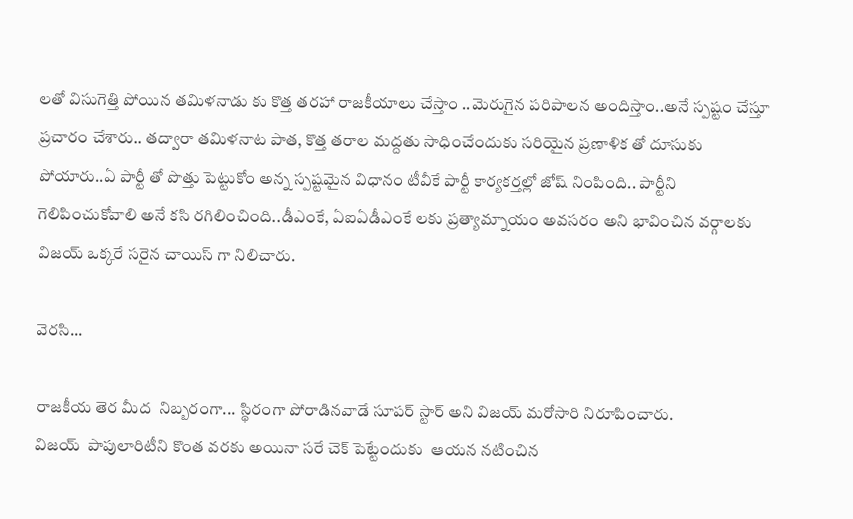లతో విసుగెత్తి పోయిన తమిళనాడు కు కొత్త తరహా రాజకీయాలు చేస్తాం ..మెరుగైన పరిపాలన అందిస్తాం..అనే స్పష్టం చేస్తూ ప్రచారం చేశారు.. తద్వారా తమిళనాట పాత, కొత్త తరాల మద్దతు సాధించేందుకు సరియైన ప్రణాళిక తో దూసుకు పోయారు..ఏ పార్టీ తో పొత్తు పెట్టుకోం అన్న స్పష్టమైన విధానం టీవీకే పార్టీ కార్యకర్తల్లో జోష్ నింపింది.. పార్టీని గెలిపించుకోవాలి అనే కసి రగిలించింది..డీఎంకే, ఏఐఏడీఎంకే లకు ప్రత్యామ్నాయం అవసరం అని భావించిన వర్గాలకు విజయ్ ఒక్కరే సరైన చాయిస్ గా నిలిచారు.

వెరసి...

రాజకీయ తెర మీద  నిబ్బరంగా... స్థిరంగా పోరాడినవాడే సూపర్ స్టార్ అని విజయ్ మరోసారి నిరూపించారు.
విజయ్  పాపులారిటీని కొంత వరకు అయినా సరే చెక్ పెట్టేందుకు  ఆయన నటించిన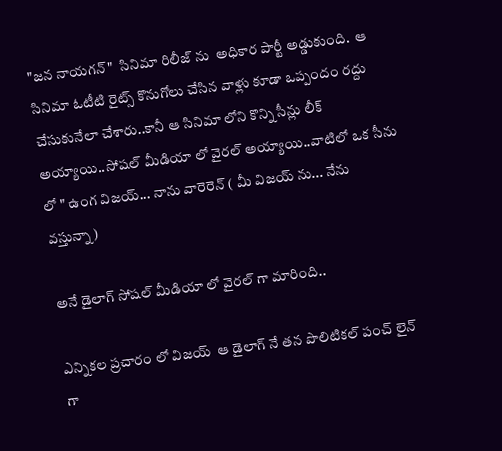"జన నాయగన్"  సినిమా రిలీజ్ ను  అధికార పార్టీ అడ్డుకుంది.  ఆ సినిమా ఓటీటి రైట్స్ కొనుగోలు చేసిన వాళ్లు కూడా ఒప్పందం రద్దు చేసుకునేలా చేశారు..కానీ ఆ సినిమా లోని కొన్ని సీన్లు లీక్ అయ్యాయి..సోషల్ మీడియా లో వైరల్ అయ్యాయి..వాటిలో ఒక సీను లో " ఉంగ విజయ్... నాను వారెరెన్ ( మీ విజయ్ ను... నేను వస్తున్నా)

అనే డైలాగ్ సోషల్ మీడియా లో వైరల్ గా మారింది..

ఎన్నికల ప్రచారం లో విజయ్  ఆ డైలాగ్ నే తన పొలిటికల్ పంచ్ లైన్ గా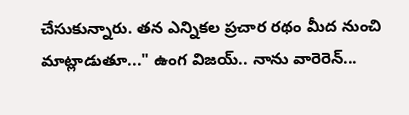చేసుకున్నారు. తన ఎన్నికల ప్రచార రథం మీద నుంచి మాట్లాడుతూ..." ఉంగ విజయ్.. నాను వారెరెన్...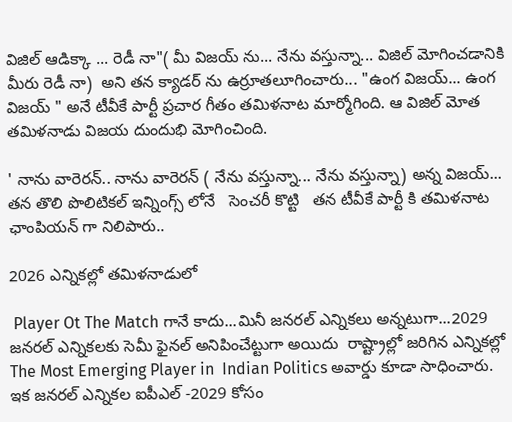విజిల్ ఆడిక్కా ... రెడీ నా"( మీ విజయ్ ను... నేను వస్తున్నా... విజిల్ మోగించడానికి మీరు రెడీ నా)  అని తన క్యాడర్ ను ఉర్రూతలూగించారు... "ఉంగ విజయ్... ఉంగ విజయ్ " అనే టీవీకే పార్టీ ప్రచార గీతం తమిళనాట మార్మోగింది. ఆ విజిల్ మోత తమిళనాడు విజయ దుందుభి మోగించింది.

' నాను వారెరన్.. నాను వారెరన్ ( నేను వస్తున్నా... నేను వస్తున్నా) అన్న విజయ్... తన తొలి పొలిటికల్ ఇన్నింగ్స్ లోనే   సెంచరీ కొట్టి   తన టీవీకే పార్టీ కి తమిళనాట ఛాంపియన్ గా నిలిపారు..

2026 ఎన్నికల్లో తమిళనాడులో

 Player Ot The Match గానే కాదు...మినీ జనరల్ ఎన్నికలు అన్నటుగా...2029 జనరల్ ఎన్నికలకు సెమీ ఫైనల్ అనిపించేట్టుగా అయిదు  రాష్ట్రాల్లో జరిగిన ఎన్నికల్లో  The Most Emerging Player in  Indian Politics అవార్డు కూడా సాధించారు. ఇక జనరల్ ఎన్నికల ఐపీఎల్ -2029 కోసం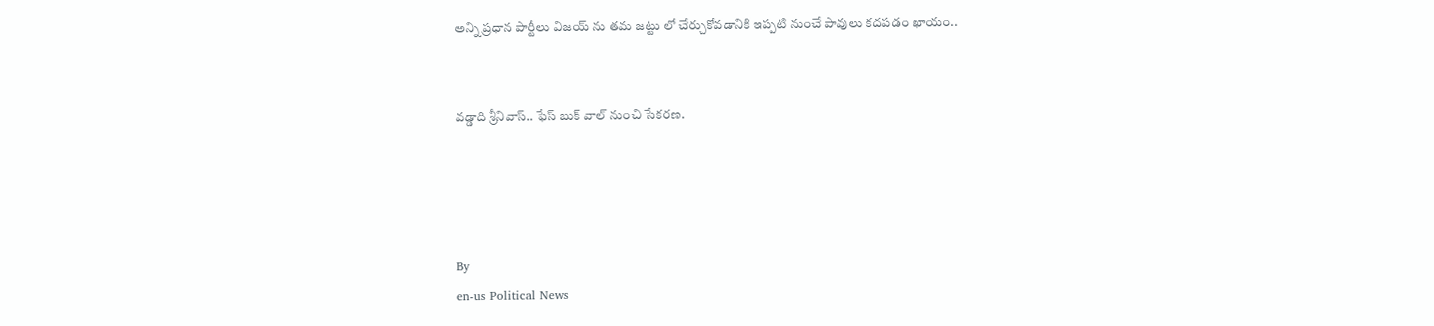అన్ని ప్రధాన పార్టీలు విజయ్ ను తమ జట్టు లో చేర్చుకోవడానికి ఇప్పటి నుంచే పావులు కదపడం ఖాయం..


వడ్డాది శ్రీనివాస్.. ఫేస్ బుక్ వాల్ నుంచి సేకరణ.




By
en-us Political News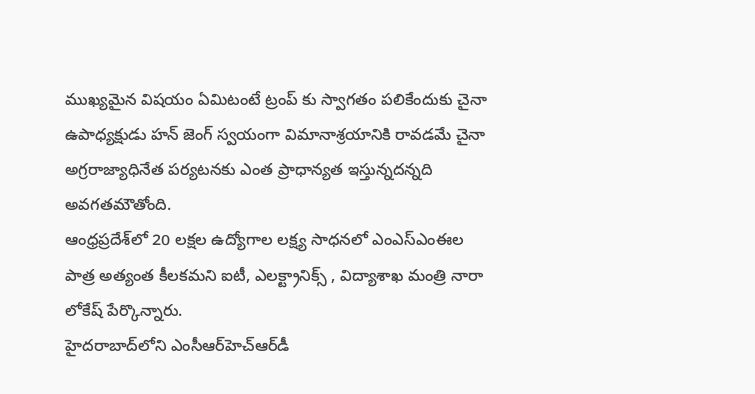ముఖ్యమైన విషయం ఏమిటంటే ట్రంప్ కు స్వాగతం పలికేందుకు చైనా ఉపాధ్యక్షుడు హన్ జెంగ్ స్వయంగా విమానాశ్రయానికి రావడమే చైనా అగ్రరాజ్యాధినేత పర్యటనకు ఎంత ప్రాధాన్యత ఇస్తున్నదన్నది అవగతమౌతోంది.
ఆంధ్రప్రదేశ్‌లో 20 లక్షల ఉద్యోగాల లక్ష్య సాధనలో ఎంఎస్ఎంఈల పాత్ర అత్యంత కీలకమని ఐటీ, ఎలక్ట్రానిక్స్ , విద్యాశాఖ మంత్రి నారా లోకేష్ పేర్కొన్నారు.
హైదరాబాద్‌లోని ఎంసీఆర్‌హెచ్‌ఆర్‌డీ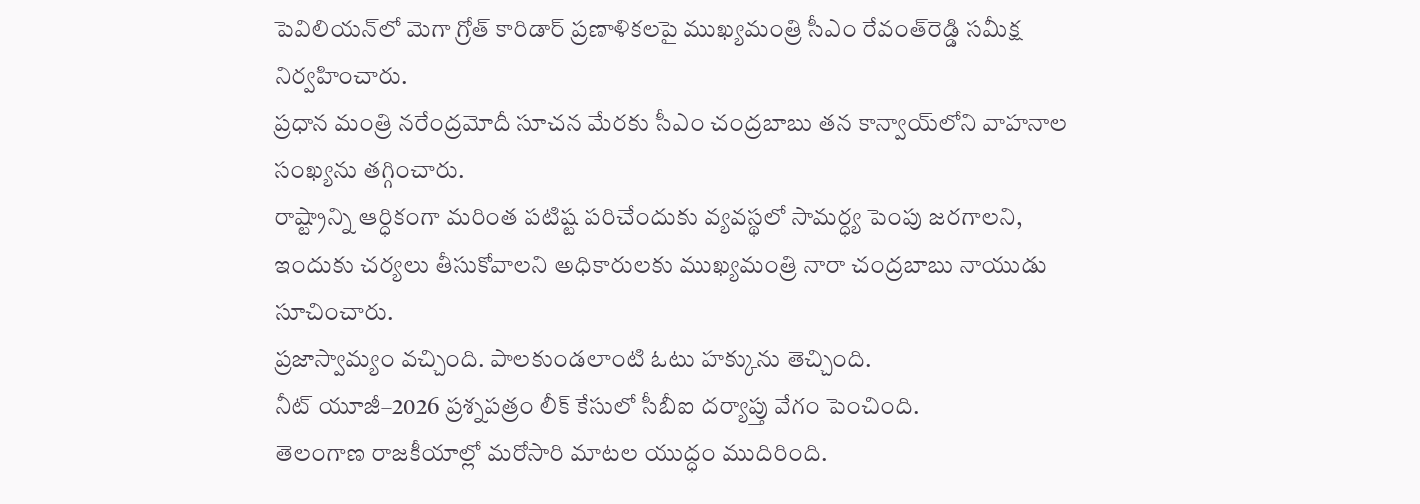పెవిలియన్‌లో మెగా గ్రోత్ కారిడార్ ప్రణాళికలపై ముఖ్యమంత్రి సీఎం రేవంత్‌రెడ్డి సమీక్ష నిర్వహించారు.
ప్రధాన మంత్రి నరేంద్రమోదీ సూచన మేరకు సీఎం చంద్రబాబు తన కాన్వాయ్‌లోని వాహనాల సంఖ్యను తగ్గించారు.
రాష్ట్రాన్ని ఆర్ధికంగా మరింత పటిష్ట పరిచేందుకు వ్యవస్థలో సామర్ధ్య పెంపు జరగాలని, ఇందుకు చర్యలు తీసుకోవాలని అధికారులకు ముఖ్యమంత్రి నారా చంద్రబాబు నాయుడు సూచించారు.
ప్రజాస్వామ్యం వచ్చింది. పాలకుండలాంటి ఓటు హక్కును తెచ్చింది.
నీట్ యూజీ–2026 ప్రశ్నపత్రం లీక్ కేసులో సీబీఐ దర్యాప్తు వేగం పెంచింది.
తెలంగాణ రాజకీయాల్లో మరోసారి మాటల యుద్ధం ముదిరింది.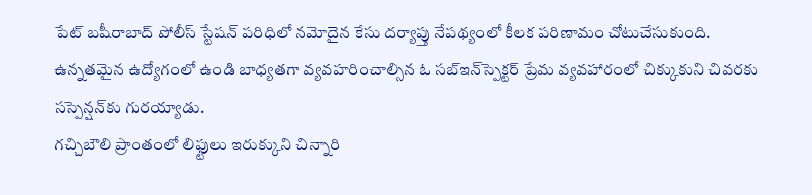పేట్ బషీరాబాద్ పోలీస్ స్టేషన్ పరిధిలో నమోదైన కేసు దర్యాప్తు నేపథ్యంలో కీలక పరిణామం చోటుచేసుకుంది.
ఉన్నతమైన ఉద్యోగంలో ఉండి బాధ్యతగా వ్యవహరించాల్సిన ఓ సబ్‌ఇన్‌స్పెక్టర్‌ ప్రేమ వ్యవహారంలో చిక్కుకుని చివరకు సస్పెన్షన్‌కు గురయ్యాడు.
గచ్చిబౌలి ప్రాంతంలో లిఫ్టులు ఇరుక్కుని చిన్నారి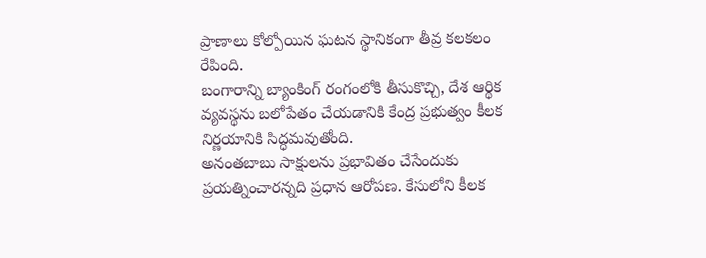ప్రాణాలు కోల్పోయిన ఘటన స్థానికంగా తీవ్ర కలకలం రేపింది.
బంగారాన్ని బ్యాంకింగ్ రంగంలోకి తీసుకొచ్చి, దేశ ఆర్థిక వ్యవస్థను బలోపేతం చేయడానికి కేంద్ర ప్రభుత్వం కీలక నిర్ణయానికి సిద్ధమవుతోంది.
అనంతబాబు సాక్షులను ప్రభావితం చేసేందుకు ప్రయత్నించారన్నది ప్రధాన ఆరోపణ. కేసులోని కీలక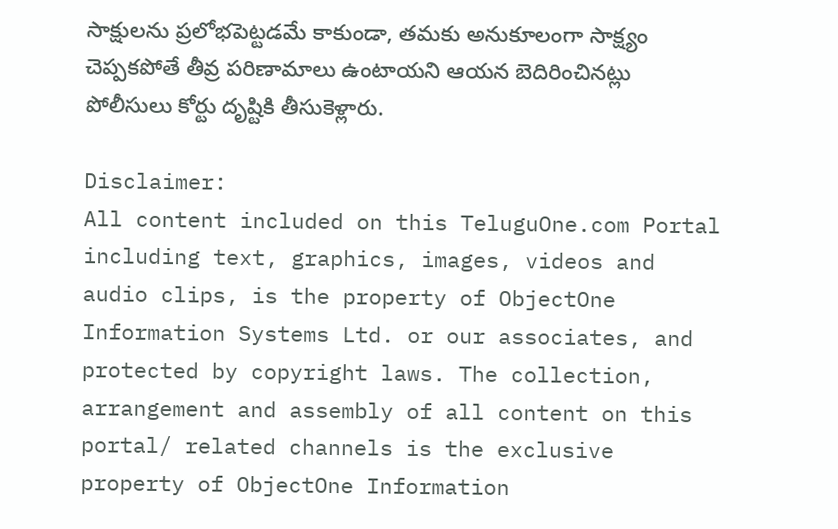సాక్షులను ప్రలోభపెట్టడమే కాకుండా, తమకు అనుకూలంగా సాక్ష్యం చెప్పకపోతే తీవ్ర పరిణామాలు ఉంటాయని ఆయన బెదిరించినట్లు పోలీసులు కోర్టు దృష్టికి తీసుకెళ్లారు.

Disclaimer:
All content included on this TeluguOne.com Portal including text, graphics, images, videos and audio clips, is the property of ObjectOne Information Systems Ltd. or our associates, and protected by copyright laws. The collection, arrangement and assembly of all content on this portal/ related channels is the exclusive property of ObjectOne Information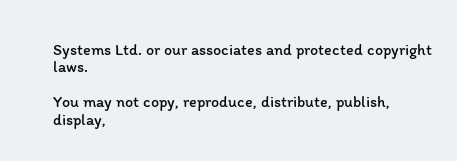Systems Ltd. or our associates and protected copyright laws.

You may not copy, reproduce, distribute, publish, display,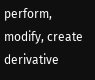perform, modify, create derivative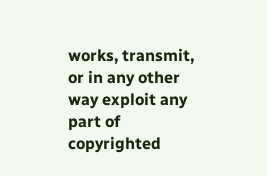works, transmit, or in any other way exploit any part of copyrighted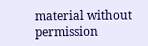material without permission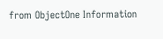from ObjectOne Information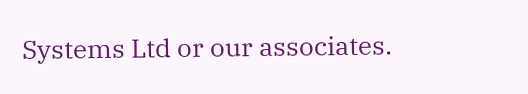Systems Ltd or our associates.